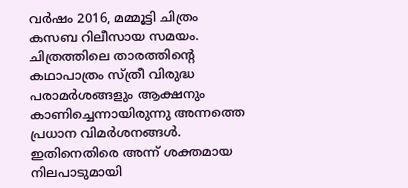വർഷം 2016, മമ്മൂട്ടി ചിത്രം കസബ റിലീസായ സമയം. ചിത്രത്തിലെ താരത്തിന്റെ കഥാപാത്രം സ്ത്രീ വിരുദ്ധ പരാമർശങ്ങളും ആക്ഷനും കാണിച്ചെന്നായിരുന്നു അന്നത്തെ പ്രധാന വിമർശനങ്ങൾ. ഇതിനെതിരെ അന്ന് ശക്തമായ നിലപാടുമായി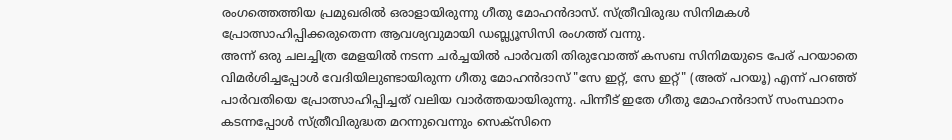രംഗത്തെത്തിയ പ്രമുഖരിൽ ഒരാളായിരുന്നു ഗീതു മോഹൻദാസ്. സ്ത്രീവിരുദ്ധ സിനിമകൾ പ്രോത്സാഹിപ്പിക്കരുതെന്ന ആവശ്യവുമായി ഡബ്ല്യൂസിസി രംഗത്ത് വന്നു.
അന്ന് ഒരു ചലച്ചിത്ര മേളയിൽ നടന്ന ചർച്ചയിൽ പാർവതി തിരുവോത്ത് കസബ സിനിമയുടെ പേര് പറയാതെ വിമർശിച്ചപ്പോൾ വേദിയിലുണ്ടായിരുന്ന ഗീതു മോഹൻദാസ് "സേ ഇറ്റ്, സേ ഇറ്റ്" (അത് പറയൂ) എന്ന് പറഞ്ഞ് പാർവതിയെ പ്രോത്സാഹിപ്പിച്ചത് വലിയ വാർത്തയായിരുന്നു. പിന്നീട് ഇതേ ഗീതു മോഹൻദാസ് സംസ്ഥാനം കടന്നപ്പോൾ സ്ത്രീവിരുദ്ധത മറന്നുവെന്നും സെക്സിനെ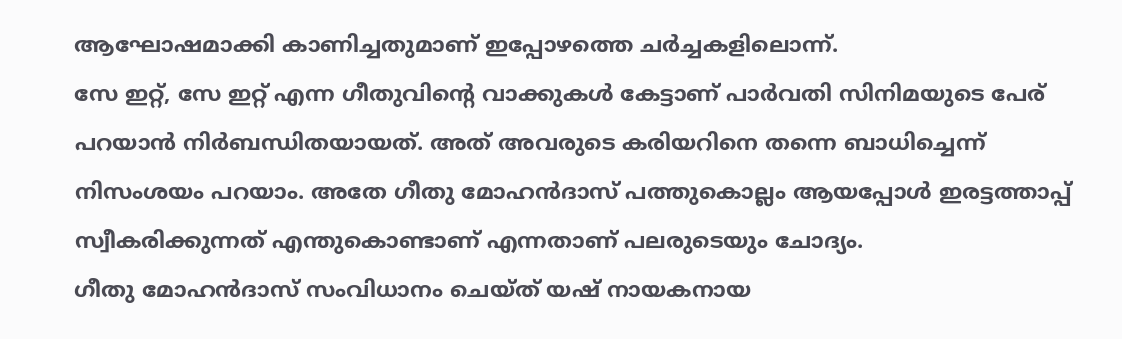ആഘോഷമാക്കി കാണിച്ചതുമാണ് ഇപ്പോഴത്തെ ചർച്ചകളിലൊന്ന്.
സേ ഇറ്റ്, സേ ഇറ്റ് എന്ന ഗീതുവിന്റെ വാക്കുകൾ കേട്ടാണ് പാർവതി സിനിമയുടെ പേര് പറയാൻ നിർബന്ധിതയായത്. അത് അവരുടെ കരിയറിനെ തന്നെ ബാധിച്ചെന്ന് നിസംശയം പറയാം. അതേ ഗീതു മോഹൻദാസ് പത്തുകൊല്ലം ആയപ്പോൾ ഇരട്ടത്താപ്പ് സ്വീകരിക്കുന്നത് എന്തുകൊണ്ടാണ് എന്നതാണ് പലരുടെയും ചോദ്യം.
ഗീതു മോഹൻദാസ് സംവിധാനം ചെയ്ത് യഷ് നായകനായ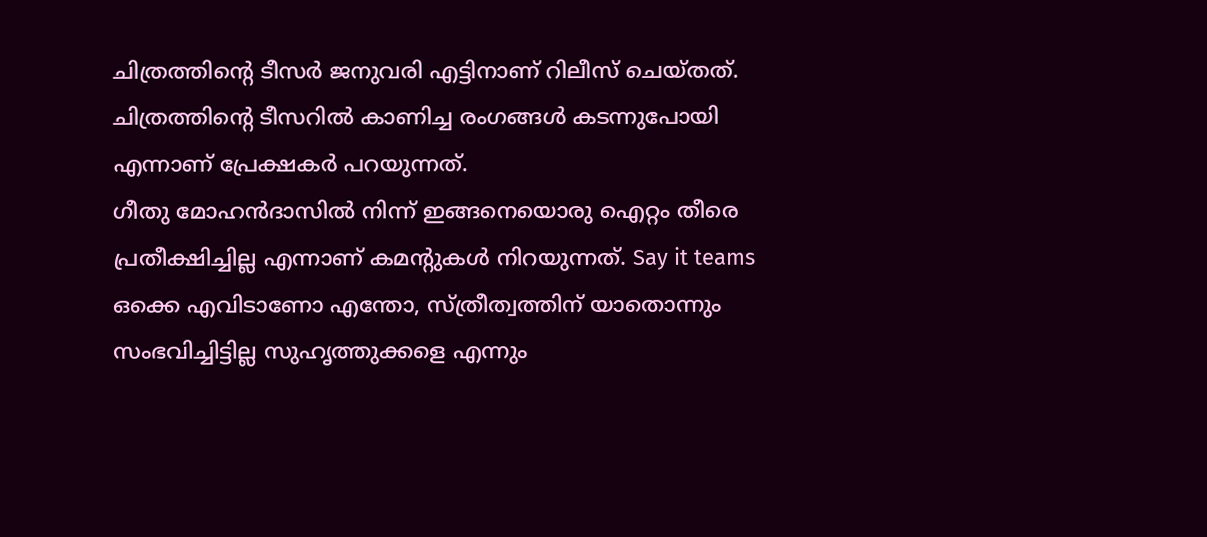ചിത്രത്തിന്റെ ടീസർ ജനുവരി എട്ടിനാണ് റിലീസ് ചെയ്തത്. ചിത്രത്തിന്റെ ടീസറിൽ കാണിച്ച രംഗങ്ങൾ കടന്നുപോയി എന്നാണ് പ്രേക്ഷകർ പറയുന്നത്.
ഗീതു മോഹൻദാസിൽ നിന്ന് ഇങ്ങനെയൊരു ഐറ്റം തീരെ പ്രതീക്ഷിച്ചില്ല എന്നാണ് കമന്റുകൾ നിറയുന്നത്. Say it teams ഒക്കെ എവിടാണോ എന്തോ, സ്ത്രീത്വത്തിന് യാതൊന്നും സംഭവിച്ചിട്ടില്ല സുഹൃത്തുക്കളെ എന്നും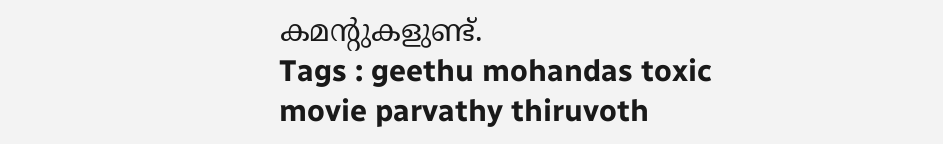കമന്റുകളുണ്ട്.
Tags : geethu mohandas toxic movie parvathy thiruvoth